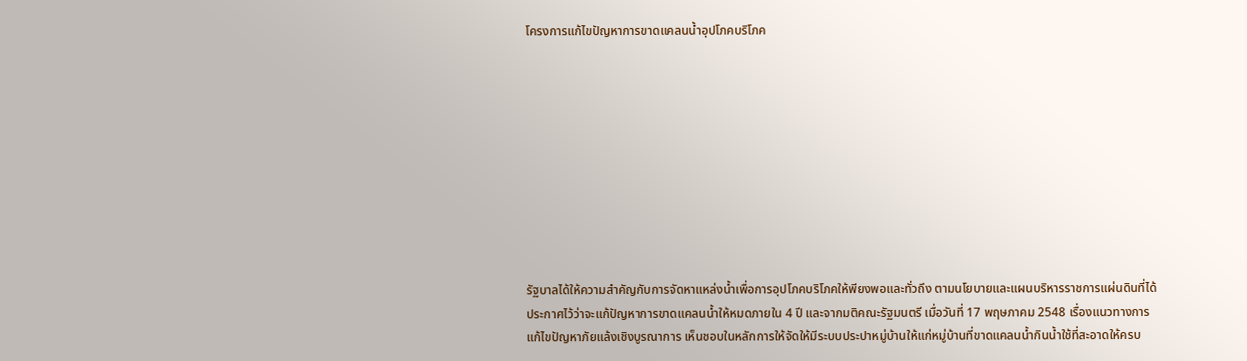โครงการแก้ไขปัญหาการขาดแคลนน้ำอุปโภคบริโภค










รัฐบาลได้ให้ความสำคัญกับการจัดหาแหล่งน้ำเพื่อการอุปโภคบริโภคให้พียงพอและทั่วถึง ตามนโยบายและแผนบริหารราชการแผ่นดินที่ได้ประกาศไว้ว่าจะแก้ปัญหาการขาดแคลนน้ำให้หมดภายใน 4 ปี และจากมติคณะรัฐมนตรี เมื่อวันที่ 17 พฤษภาคม 2548 เรื่องแนวทางการแก้ไขปัญหาภัยแล้งเชิงบูรณาการ เห็นชอบในหลักการให้จัดให้มีระบบประปาหมู่บ้านให้แก่หมู่บ้านที่ขาดแคลนน้ำกินน้ำใช้ที่สะอาดให้ครบ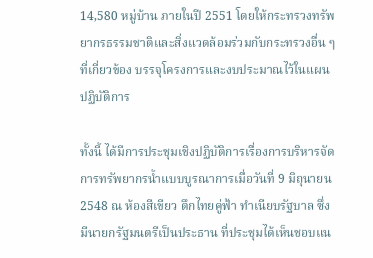14,580 หมู่บ้าน ภายในปี 2551 โดยให้กระทรวงทรัพยากรธรรมชาติและสิ่งแวดล้อมร่วมกับกระทรวงอื่น ๆ ที่เกี่ยวข้อง บรรจุโครงการและงบประมาณไว้ในแผนปฏิบัติการ

ทั้งนี้ ได้มีการประชุมเชิงปฏิบัติการเรื่องการบริหารจัดการทรัพยากรน้ำแบบบูรณาการเมื่อวันที่ 9 มิถุนายน 2548 ณ ห้องสีเขียว ตึกไทยคู่ฟ้า ทำเนียบรัฐบาล ซึ่งมีนายกรัฐมนตรีเป็นประธาน ที่ประชุมได้เห็นชอบแน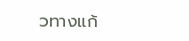วทางแก้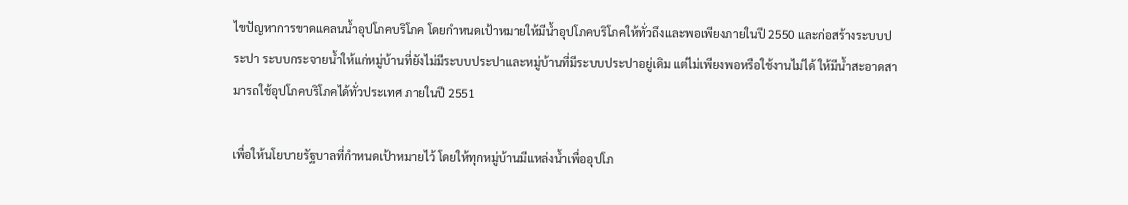ไขปัญหาการขาดแคลนน้ำอุปโภคบริโภค โดยกำหนดเป้าหมายให้มีน้ำอุปโภคบริโภคให้ทั่วถึงและพอเพียงภายในปี 2550 และก่อสร้างระบบประปา ระบบกระจายน้ำให้แก่หมู่บ้านที่ยังไม่มีระบบประปาและหมู่บ้านที่มีระบบประปาอยู่เดิม แต่ไม่เพียงพอหรือใช้งานไม่ได้ ให้มีน้ำสะอาดสามารถใช้อุปโภคบริโภคได้ทั่วประเทศ ภายในปี 2551

เพื่อให้นโยบายรัฐบาลที่กำหนดเป้าหมายไว้ โดยให้ทุกหมู่บ้านมีแหล่งน้ำเพื่ออุปโภ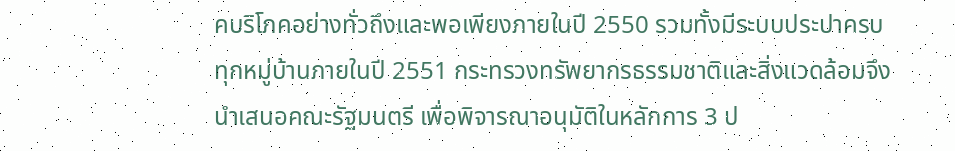คบริโภคอย่างทั่วถึงและพอเพียงภายในปี 2550 รวมทั้งมีระบบประปาครบทุกหมู่บ้านภายในปี 2551 กระทรวงทรัพยากรธรรมชาติและสิ่งแวดล้อมจึงนำเสนอคณะรัฐมนตรี เพื่อพิจารณาอนุมัติในหลักการ 3 ป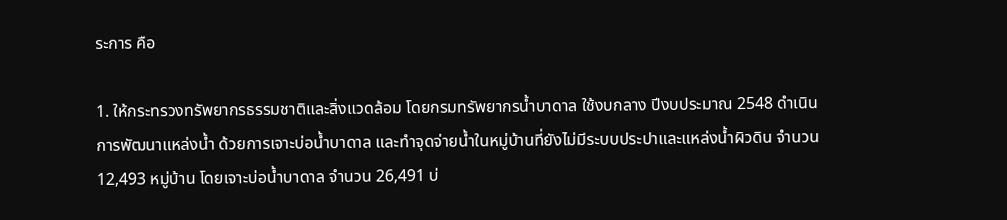ระการ คือ

1. ให้กระทรวงทรัพยากรธรรมชาติและสิ่งแวดล้อม โดยกรมทรัพยากรน้ำบาดาล ใช้งบกลาง ปีงบประมาณ 2548 ดำเนินการพัฒนาแหล่งน้ำ ด้วยการเจาะบ่อน้ำบาดาล และทำจุดจ่ายน้ำในหมู่บ้านที่ยังไม่มีระบบประปาและแหล่งน้ำผิวดิน จำนวน 12,493 หมู่บ้าน โดยเจาะบ่อน้ำบาดาล จำนวน 26,491 บ่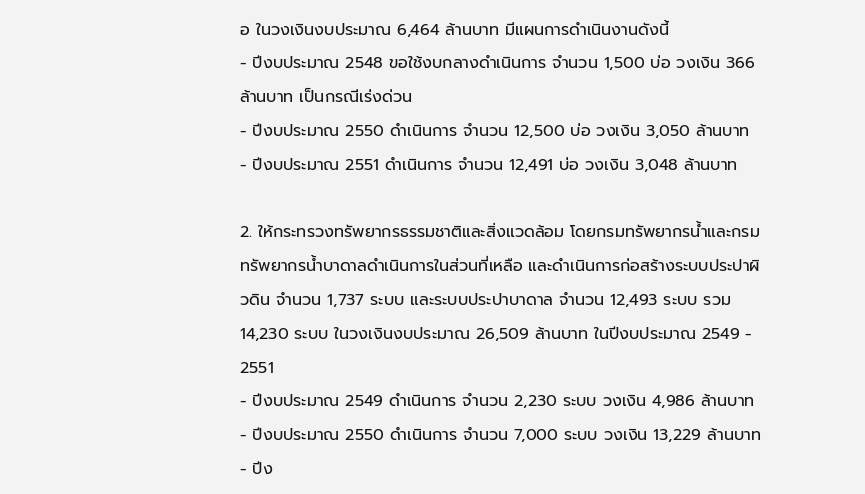อ ในวงเงินงบประมาณ 6,464 ล้านบาท มีแผนการดำเนินงานดังนี้
- ปีงบประมาณ 2548 ขอใช้งบกลางดำเนินการ จำนวน 1,500 บ่อ วงเงิน 366 ล้านบาท เป็นกรณีเร่งด่วน
- ปีงบประมาณ 2550 ดำเนินการ จำนวน 12,500 บ่อ วงเงิน 3,050 ล้านบาท
- ปีงบประมาณ 2551 ดำเนินการ จำนวน 12,491 บ่อ วงเงิน 3,048 ล้านบาท

2. ให้กระทรวงทรัพยากรธรรมชาติและสิ่งแวดล้อม โดยกรมทรัพยากรน้ำและกรมทรัพยากรน้ำบาดาลดำเนินการในส่วนที่เหลือ และดำเนินการก่อสร้างระบบประปาผิวดิน จำนวน 1,737 ระบบ และระบบประปาบาดาล จำนวน 12,493 ระบบ รวม 14,230 ระบบ ในวงเงินงบประมาณ 26,509 ล้านบาท ในปีงบประมาณ 2549 - 2551
- ปีงบประมาณ 2549 ดำเนินการ จำนวน 2,230 ระบบ วงเงิน 4,986 ล้านบาท
- ปีงบประมาณ 2550 ดำเนินการ จำนวน 7,000 ระบบ วงเงิน 13,229 ล้านบาท
- ปีง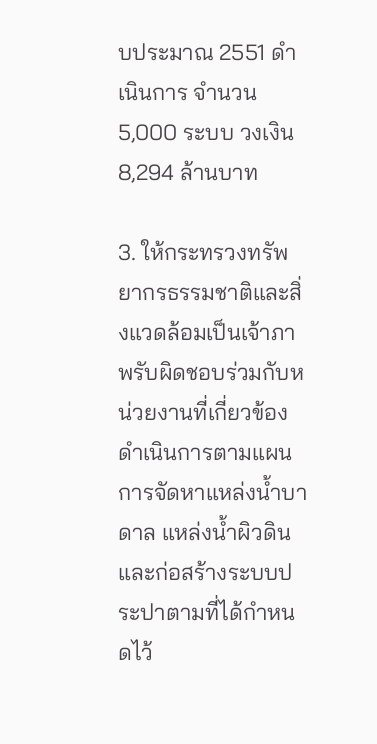บประมาณ 2551 ดำเนินการ จำนวน 5,000 ระบบ วงเงิน 8,294 ล้านบาท

3. ให้กระทรวงทรัพยากรธรรมชาติและสิ่งแวดล้อมเป็นเจ้าภาพรับผิดชอบร่วมกับหน่วยงานที่เกี่ยวข้องดำเนินการตามแผนการจัดหาแหล่งน้ำบาดาล แหล่งน้ำผิวดิน และก่อสร้างระบบประปาตามที่ได้กำหนดไว้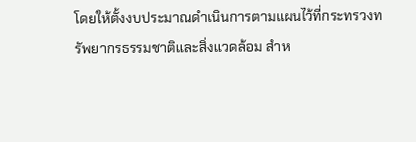โดยให้ตั้งงบประมาณดำเนินการตามแผนไว้ที่กระทรวงทรัพยากรธรรมชาติและสิ่งแวดล้อม สำห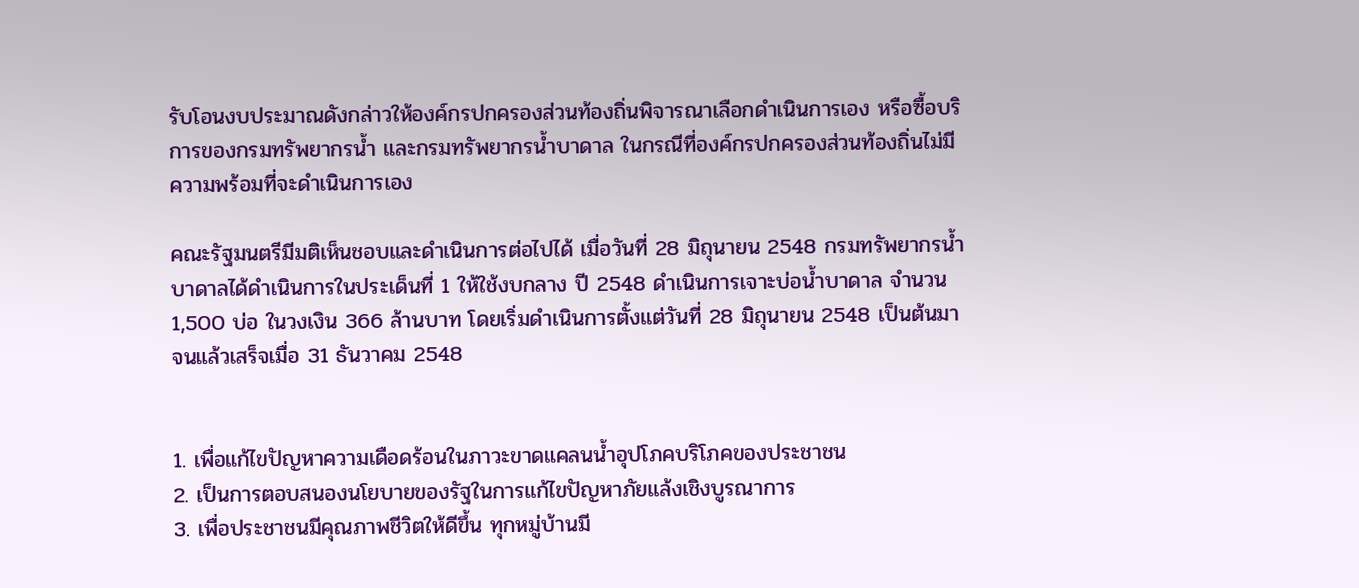รับโอนงบประมาณดังกล่าวให้องค์กรปกครองส่วนท้องถิ่นพิจารณาเลือกดำเนินการเอง หรือซื้อบริการของกรมทรัพยากรน้ำ และกรมทรัพยากรน้ำบาดาล ในกรณีที่องค์กรปกครองส่วนท้องถิ่นไม่มีความพร้อมที่จะดำเนินการเอง

คณะรัฐมนตรีมีมติเห็นชอบและดำเนินการต่อไปได้ เมื่อวันที่ 28 มิถุนายน 2548 กรมทรัพยากรน้ำบาดาลได้ดำเนินการในประเด็นที่ 1 ให้ใช้งบกลาง ปี 2548 ดำเนินการเจาะบ่อน้ำบาดาล จำนวน 1,500 บ่อ ในวงเงิน 366 ล้านบาท โดยเริ่มดำเนินการตั้งแต่วันที่ 28 มิถุนายน 2548 เป็นต้นมาจนแล้วเสร็จเมื่อ 31 ธันวาคม 2548


1. เพื่อแก้ไขปัญหาความเดือดร้อนในภาวะขาดแคลนน้ำอุปโภคบริโภคของประชาชน
2. เป็นการตอบสนองนโยบายของรัฐในการแก้ไขปัญหาภัยแล้งเชิงบูรณาการ
3. เพื่อประชาชนมีคุณภาพชีวิตให้ดีขึ้น ทุกหมู่บ้านมี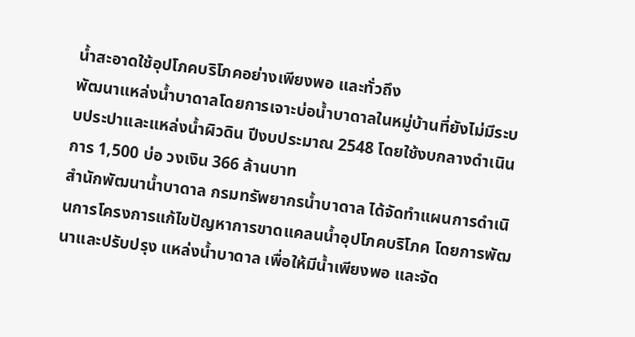น้ำสะอาดใช้อุปโภคบริโภคอย่างเพียงพอ และทั่วถึง
พัฒนาแหล่งน้ำบาดาลโดยการเจาะบ่อน้ำบาดาลในหมู่บ้านที่ยังไม่มีระบบประปาและแหล่งน้ำผิวดิน ปีงบประมาณ 2548 โดยใช้งบกลางดำเนินการ 1,500 บ่อ วงเงิน 366 ล้านบาท
สำนักพัฒนาน้ำบาดาล กรมทรัพยากรน้ำบาดาล ได้จัดทำแผนการดำเนินการโครงการแก้ไขปัญหาการขาดแคลนน้ำอุปโภคบริโภค โดยการพัฒนาและปรับปรุง แหล่งน้ำบาดาล เพื่อให้มีน้ำเพียงพอ และจัด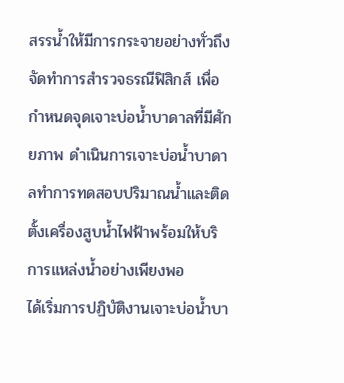สรรน้ำให้มีการกระจายอย่างทั่วถึง จัดทำการสำรวจธรณีฟิสิกส์ เพื่อกำหนดจุดเจาะบ่อน้ำบาดาลที่มีศักยภาพ ดำเนินการเจาะบ่อน้ำบาดาลทำการทดสอบปริมาณน้ำและติดตั้งเครื่องสูบน้ำไฟฟ้าพร้อมให้บริการแหล่งน้ำอย่างเพียงพอ
ได้เริ่มการปฏิบัติงานเจาะบ่อน้ำบา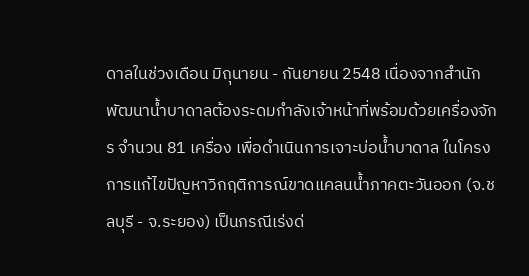ดาลในช่วงเดือน มิถุนายน - กันยายน 2548 เนื่องจากสำนักพัฒนาน้ำบาดาลต้องระดมกำลังเจ้าหน้าที่พร้อมด้วยเครื่องจักร จำนวน 81 เครื่อง เพื่อดำเนินการเจาะบ่อน้ำบาดาล ในโครงการแก้ไขปัญหาวิกฤติการณ์ขาดแคลนน้ำภาคตะวันออก (จ.ชลบุรี - จ.ระยอง) เป็นกรณีเร่งด่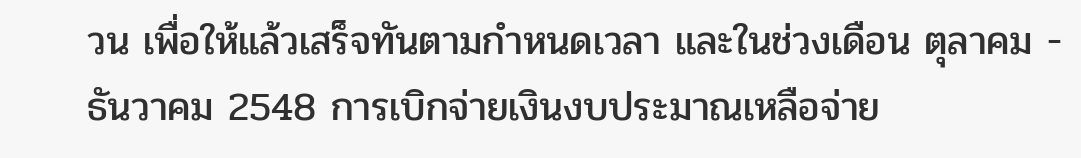วน เพื่อให้แล้วเสร็จทันตามกำหนดเวลา และในช่วงเดือน ตุลาคม - ธันวาคม 2548 การเบิกจ่ายเงินงบประมาณเหลือจ่าย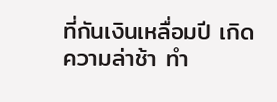ที่กันเงินเหลื่อมปี เกิดความล่าช้า ทำ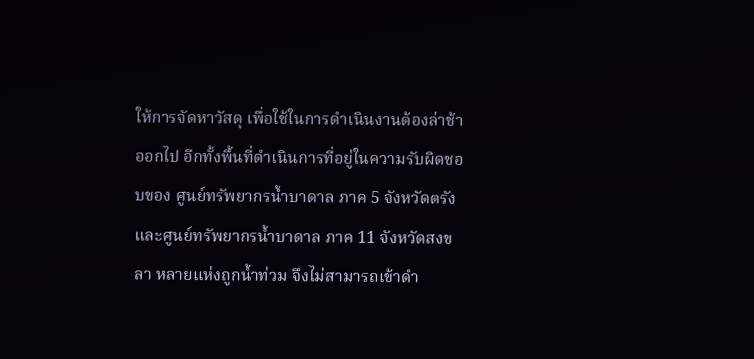ให้การจัดหาวัสดุ เพื่อใช้ในการดำเนินงานต้องล่าช้าออกไป อีกทั้งพื้นที่ดำเนินการที่อยู่ในความรับผิดชอบของ ศูนย์ทรัพยากรน้ำบาดาล ภาค 5 จังหวัดตรัง และศูนย์ทรัพยากรน้ำบาดาล ภาค 11 จังหวัดสงขลา หลายแห่งถูกน้ำท่วม จึงไม่สามารถเข้าดำ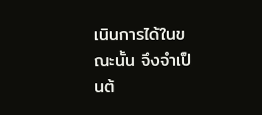เนินการได้ในขณะนั้น จึงจำเป็นต้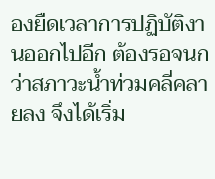องยืดเวลาการปฏิบัติงานออกไปอีก ต้องรอจนกว่าสภาวะน้ำท่วมคลี่คลายลง จึงได้เริ่ม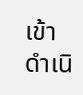เข้าดำเนิ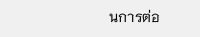นการต่อ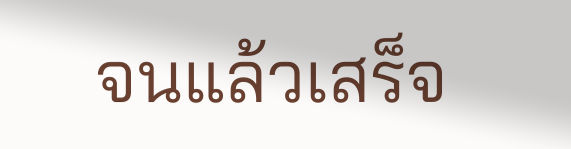จนแล้วเสร็จ